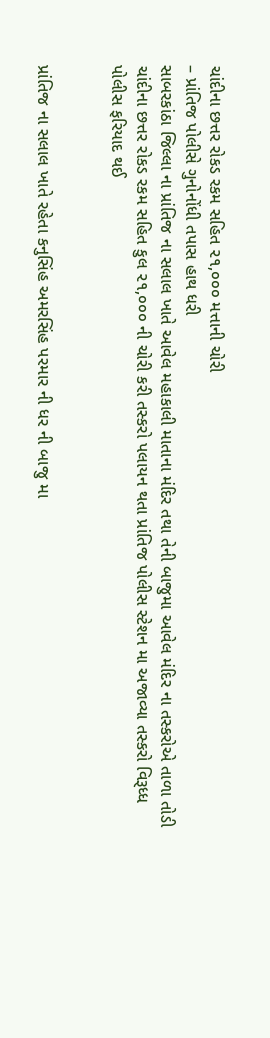ચાંદીના છત્તર રોકડ રકમ સહિત ૨૧,૦૦૦ મત્તાની ચોરી
– પ્રાંતિજ પોલીસે ગુનોનોંધી તપાસ હાથ ધરી
સાબરકાંઠા જિલ્લા ના પ્રાંતિજ ના સલાલ ખાતે આવેલ મહાકાલી માતાના મંદિર તથા તેની બાજુમા આવેલ મંદિર ના તસ્કરોએ તાળા તોડી ચાંદીના છત્તર રોકડ રકમ સહિત કુલ ૨૧,૦૦૦ ની ચોરી કરી તસ્કરો પલાયન થતા પ્રાંતિજ પોલીસ સ્ટેશન મા અજાવ્યા તસ્કરો વિરૂધ્ધ પોલીસ ફરિયાદ થઈ


પ્રાંતિજ ના સલાલ ખાતે રહેતા કનુસિંહ અમરસિંહ પરમાર ની ધર ની બાજુ મા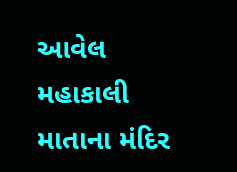આવેલ મહાકાલી માતાના મંદિર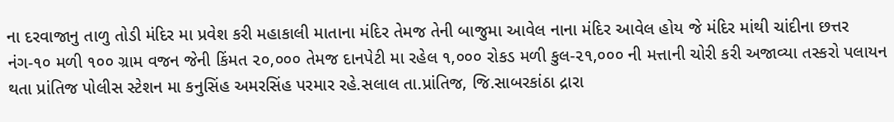ના દરવાજાનુ તાળુ તોડી મંદિર મા પ્રવેશ કરી મહાકાલી માતાના મંદિર તેમજ તેની બાજુમા આવેલ નાના મંદિર આવેલ હોય જે મંદિર માંથી ચાંદીના છત્તર નંગ-૧૦ મળી ૧૦૦ ગ્રામ વજન જેની કિંમત ૨૦,૦૦૦ તેમજ દાનપેટી મા રહેલ ૧,૦૦૦ રોકડ મળી કુલ-૨૧,૦૦૦ ની મત્તાની ચોરી કરી અજાવ્યા તસ્કરો પલાયન થતા પ્રાંતિજ પોલીસ સ્ટેશન મા કનુસિંહ અમરસિંહ પરમાર રહે.સલાલ તા.પ્રાંતિજ, જિ.સાબરકાંઠા દ્રારા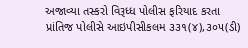અજાવ્યા તસ્કરો વિરૂધ્ધ પોલીસ ફરિયાદ કરતા પ્રાંતિજ પોલીસે આઇપીસીકલમ ૩૩૧(૪),૩૦૫(ડી)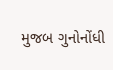મુજબ ગુનોનોંધી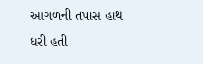આગળની તપાસ હાથ ધરી હતી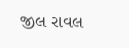જીલ રાવલ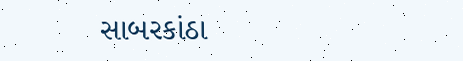સાબરકાંઠા